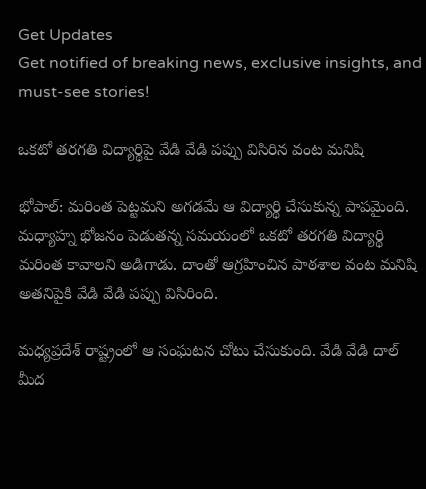Get Updates
Get notified of breaking news, exclusive insights, and must-see stories!

ఒకటో తరగతి విద్యార్థిపై వేడి వేడి పప్పు విసిరిన వంట మనిషి

భోపాల్: మరింత పెట్టమని అగడమే ఆ విద్యార్థి చేసుకున్న పాపమైంది. మధ్యాహ్న భోజనం పెడుతన్న సమయంలో ఒకటో తరగతి విద్యార్థి మరింత కావాలని అడిగాడు. దాంతో ఆగ్రహించిన పాఠశాల వంట మనిషి అతనిపైకి వేడి వేడి పప్పు విసిరింది.

మధ్యప్రదేశ్ రాష్ట్రంలో ఆ సంఘటన చోటు చేసుకుంది. వేడి వేడి దాల్ మీద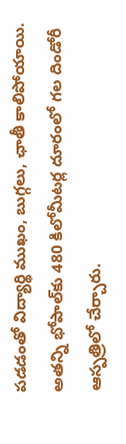పడడంతో విద్యార్థి ముఖం, బుగ్గలు, ఛాతీ కాలిపోయాయి. అతన్ని భోపాల్‌కు 480 కిలోమీటర్ల దూరంలో గల దిండోరీ ఆస్పత్రిలో చేర్చారు.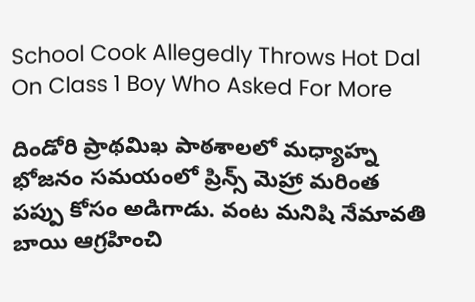School Cook Allegedly Throws Hot Dal On Class 1 Boy Who Asked For More

దిండోరి ప్రాథమిఖ పాఠశాలలో మధ్యాహ్న భోజనం సమయంలో ప్రిన్స్ మెహ్రా మరింత పప్పు కోసం అడిగాడు. వంట మనిషి నేమావతి బాయి ఆగ్రహించి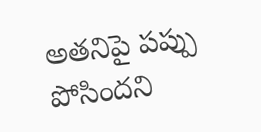అతనిపై పప్పు పోసిందని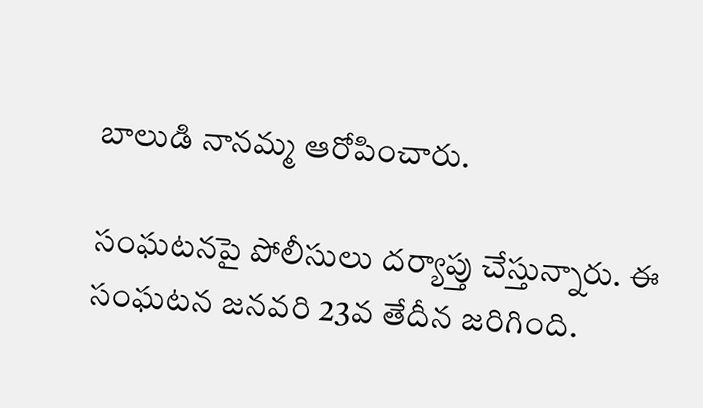బాలుడి నానమ్మ ఆరోపించారు.

సంఘటనపై పోలీసులు దర్యాప్తు చేస్తున్నారు. ఈ సంఘటన జనవరి 23వ తేదీన జరిగింది.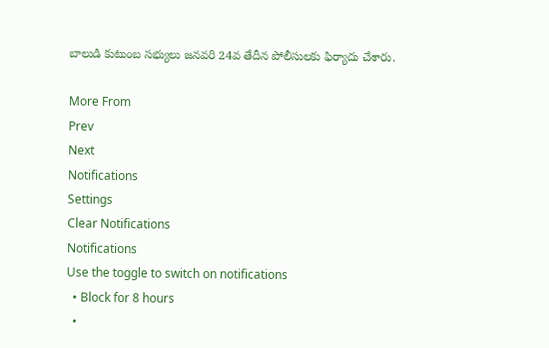బాలుడి కుటుంబ సభ్యులు జనవరి 24వ తేదీన పోలీసులకు ఫిర్యాదు చేశారు.

More From
Prev
Next
Notifications
Settings
Clear Notifications
Notifications
Use the toggle to switch on notifications
  • Block for 8 hours
  •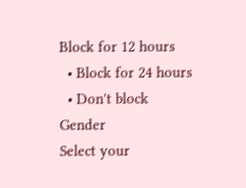Block for 12 hours
  • Block for 24 hours
  • Don't block
Gender
Select your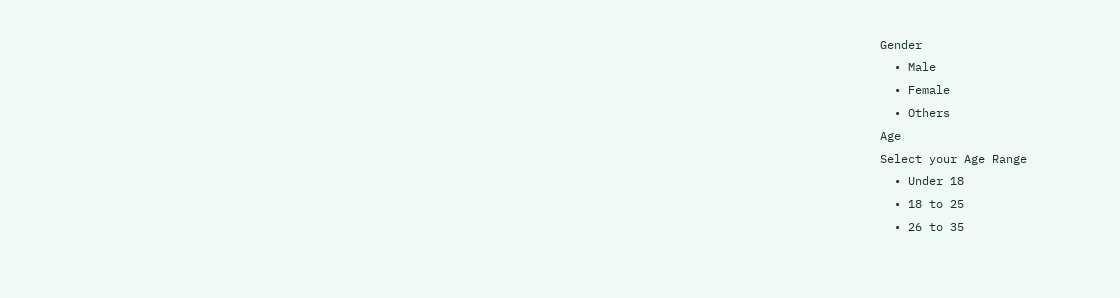Gender
  • Male
  • Female
  • Others
Age
Select your Age Range
  • Under 18
  • 18 to 25
  • 26 to 35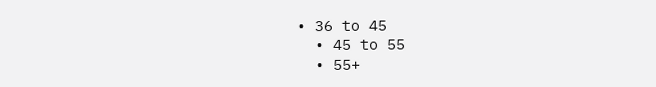• 36 to 45
  • 45 to 55
  • 55+